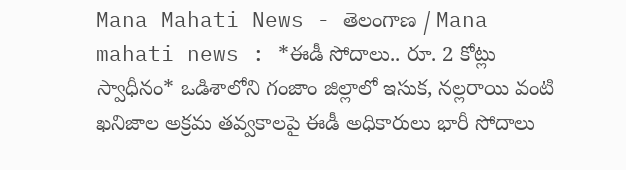Mana Mahati News - తెలంగాణ / Mana mahati news : *ఈడీ సోదాలు.. రూ. 2 కోట్లు స్వాధీనం* ఒడిశాలోని గంజాం జిల్లాలో ఇసుక, నల్లరాయి వంటి ఖనిజాల అక్రమ తవ్వకాలపై ఈడీ అధికారులు భారీ సోదాలు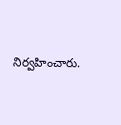నిర్వహించారు.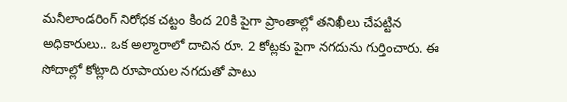మనీలాండరింగ్ నిరోధక చట్టం కింద 20కి పైగా ప్రాంతాల్లో తనిఖీలు చేపట్టిన అధికారులు.. ఒక అల్మారాలో దాచిన రూ. 2 కోట్లకు పైగా నగదును గుర్తించారు. ఈ సోదాల్లో కోట్లాది రూపాయల నగదుతో పాటు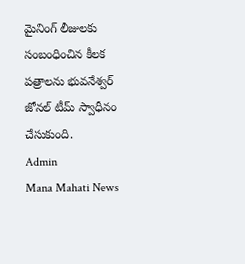మైనింగ్ లీజులకు సంబంధించిన కీలక పత్రాలను భువనేశ్వర్ జోనల్ టీమ్ స్వాధీనం చేసుకుంది.
Admin
Mana Mahati News